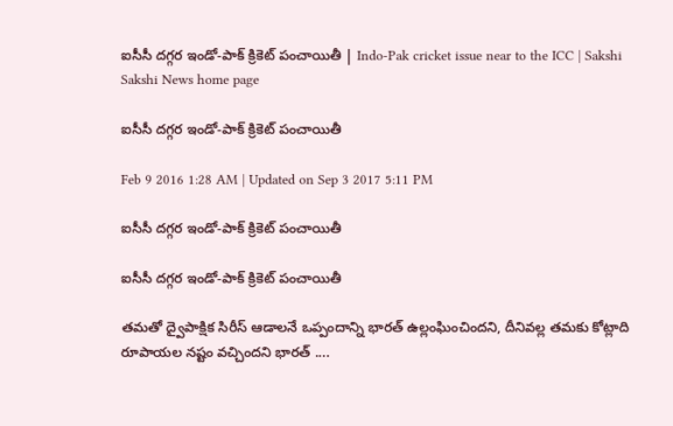ఐసీసీ దగ్గర ఇండో-పాక్ క్రికెట్ పంచాయితీ | Indo-Pak cricket issue near to the ICC | Sakshi
Sakshi News home page

ఐసీసీ దగ్గర ఇండో-పాక్ క్రికెట్ పంచాయితీ

Feb 9 2016 1:28 AM | Updated on Sep 3 2017 5:11 PM

ఐసీసీ దగ్గర ఇండో-పాక్ క్రికెట్ పంచాయితీ

ఐసీసీ దగ్గర ఇండో-పాక్ క్రికెట్ పంచాయితీ

తమతో ద్వైపాక్షిక సిరీస్ ఆడాలనే ఒప్పందాన్ని భారత్ ఉల్లంఘించిందని, దీనివల్ల తమకు కోట్లాది రూపాయల నష్టం వచ్చిందని భారత్ ....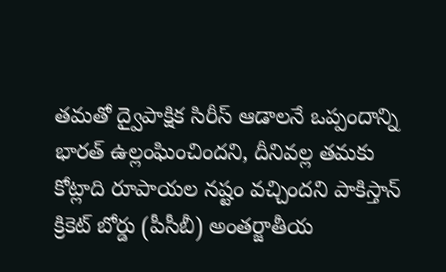తమతో ద్వైపాక్షిక సిరీస్ ఆడాలనే ఒప్పందాన్ని భారత్ ఉల్లంఘించిందని, దీనివల్ల తమకు కోట్లాది రూపాయల నష్టం వచ్చిందని పాకిస్తాన్ క్రికెట్ బోర్డు (పీసీబీ) అంతర్జాతీయ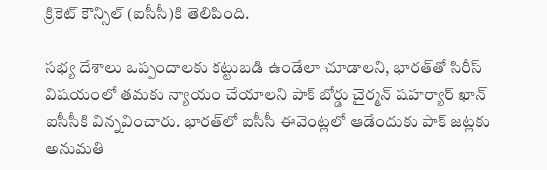క్రికెట్ కౌన్సిల్ (ఐసీసీ)కి తెలిపింది.

సభ్య దేశాలు ఒప్పందాలకు కట్టుబడి ఉండేలా చూడాలని, భారత్‌తో సిరీస్ విషయంలో తమకు న్యాయం చేయాలని పాక్ బోర్డు చైర్మన్ షహర్యార్ ఖాన్ ఐసీసీకి విన్నవించారు. భారత్‌లో ఐసీసీ ఈవెంట్లలో ఆడేందుకు పాక్ జట్లకు అనుమతి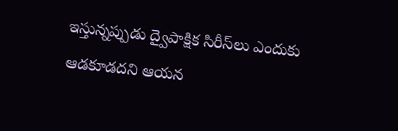ఇస్తున్నప్పుడు ద్వైపాక్షిక సిరీస్‌లు ఎందుకు ఆడకూడదని ఆయన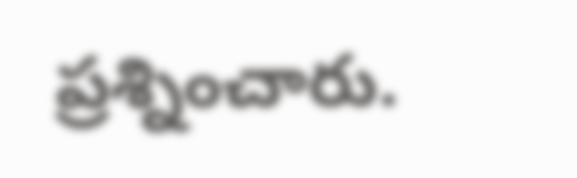ప్రశ్నించారు.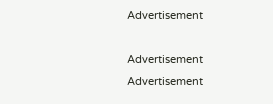Advertisement

Advertisement
Advertisement